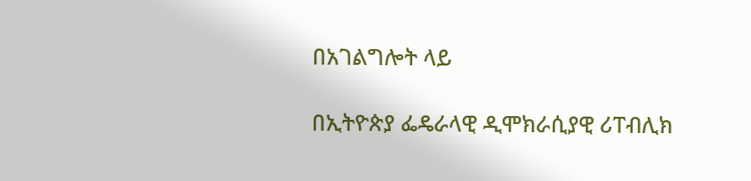በአገልግሎት ላይ

በኢትዮጵያ ፌዴራላዊ ዲሞክራሲያዊ ሪፐብሊክ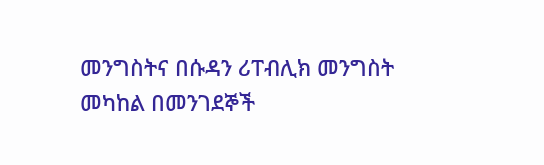መንግስትና በሱዳን ሪፐብሊክ መንግስት መካከል በመንገደኞች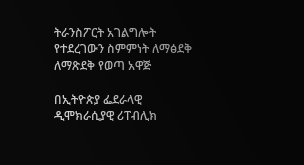ትራንስፖርት አገልግሎት የተደረገውን ስምምነት ለማፅደቅ ለማጽደቅ የወጣ አዋጅ

በኢትዮጵያ ፌደራላዊ ዲሞክራሲያዊ ሪፐብሊክ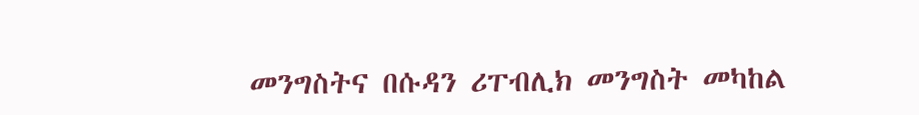መንግስትና በሱዳን ሪፐብሊክ መንግስት መካከል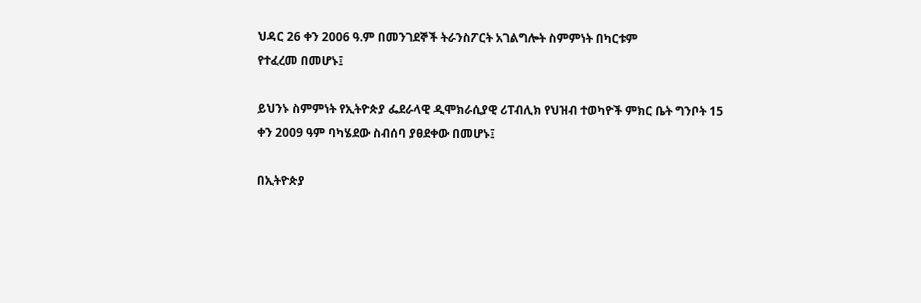ህዳር 26 ቀን 2006 ዓ.ም በመንገደኞች ትራንስፖርት አገልግሎት ስምምነት በካርቱም
የተፈረመ በመሆኑ፤

ይህንኑ ስምምነት የኢትዮጵያ ፌደራላዊ ዲሞክራሲያዊ ሪፐብሊክ የህዝብ ተወካዮች ምክር ቤት ግንቦት 15 ቀን 2009 ዓም ባካሄደው ስብሰባ ያፀደቀው በመሆኑ፤

በኢትዮጵያ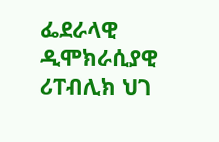ፌደራላዊ ዲሞክራሲያዊ ሪፐብሊክ ህገ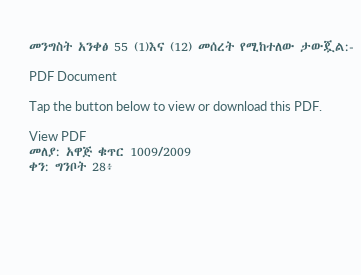መንግስት አንቀፅ 55 (1)እና (12) መሰረት የሚከተለው ታውጇል:-

PDF Document

Tap the button below to view or download this PDF.

View PDF
መለያ: አዋጅ ቁጥር 1009/2009
ቀን: ግንቦት 28፥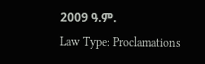2009 ዓ.ም.
Law Type: Proclamations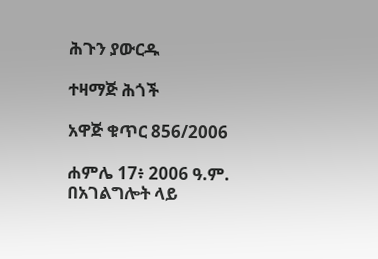ሕጉን ያውርዱ

ተዛማጅ ሕጎች

አዋጅ ቁጥር 856/2006

ሐምሌ 17፥ 2006 ዓ.ም.
በአገልግሎት ላይ